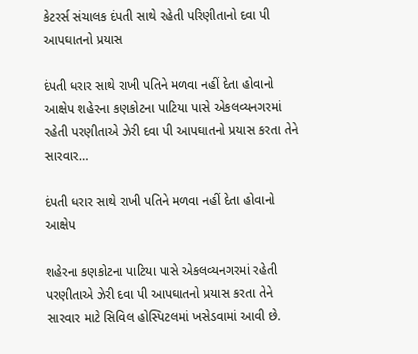કેટરર્સ સંચાલક દંપતી સાથે રહેતી પરિણીતાનો દવા પી આપઘાતનો પ્રયાસ

દંપતી ધરાર સાથે રાખી પતિને મળવા નહીં દેતા હોવાનો આક્ષેપ શહેરના કણકોટના પાટિયા પાસે એકલવ્યનગરમાં રહેતી પરણીતાએ ઝેરી દવા પી આપઘાતનો પ્રયાસ કરતા તેને સારવાર…

દંપતી ધરાર સાથે રાખી પતિને મળવા નહીં દેતા હોવાનો આક્ષેપ

શહેરના કણકોટના પાટિયા પાસે એકલવ્યનગરમાં રહેતી પરણીતાએ ઝેરી દવા પી આપઘાતનો પ્રયાસ કરતા તેને સારવાર માટે સિવિલ હોસ્પિટલમાં ખસેડવામાં આવી છે.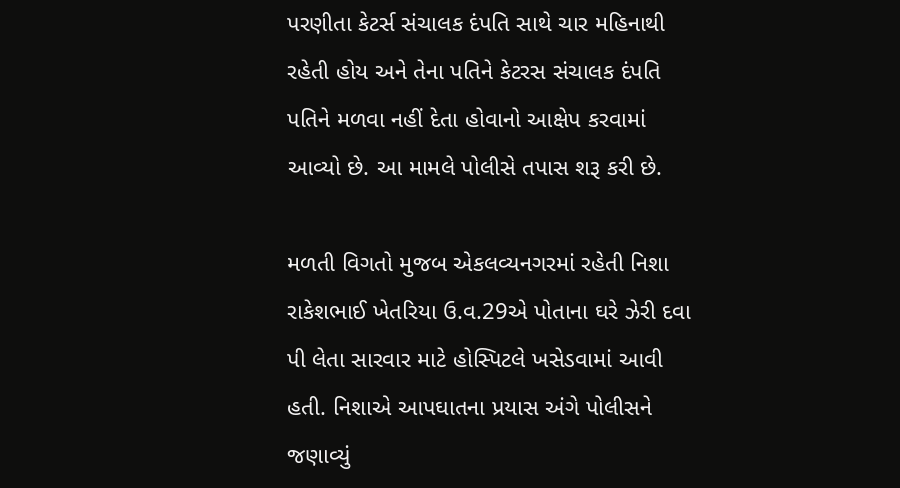પરણીતા કેટર્સ સંચાલક દંપતિ સાથે ચાર મહિનાથી રહેતી હોય અને તેના પતિને કેટરસ સંચાલક દંપતિ પતિને મળવા નહીં દેતા હોવાનો આક્ષેપ કરવામાં આવ્યો છે. આ મામલે પોલીસે તપાસ શરૂ કરી છે.

મળતી વિગતો મુજબ એકલવ્યનગરમાં રહેતી નિશા રાકેશભાઈ ખેતરિયા ઉ.વ.29એ પોતાના ઘરે ઝેરી દવા પી લેતા સારવાર માટે હોસ્પિટલે ખસેડવામાં આવી હતી. નિશાએ આપઘાતના પ્રયાસ અંગે પોલીસને જણાવ્યું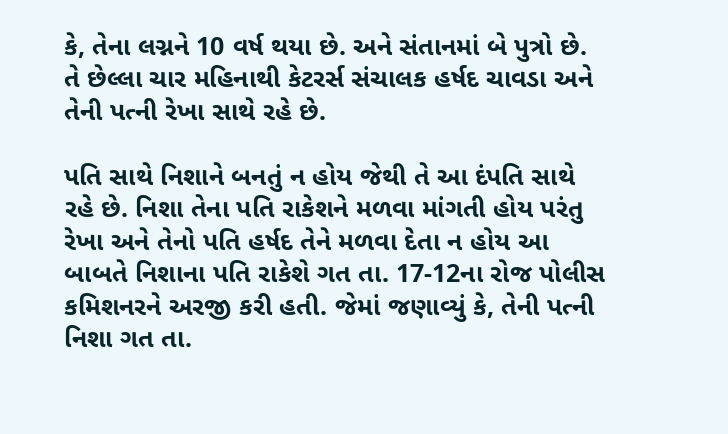કે, તેના લગ્નને 10 વર્ષ થયા છે. અને સંતાનમાં બે પુત્રો છે. તે છેલ્લા ચાર મહિનાથી કેટરર્સ સંચાલક હર્ષદ ચાવડા અને તેની પત્ની રેખા સાથે રહે છે.

પતિ સાથે નિશાને બનતું ન હોય જેથી તે આ દંપતિ સાથે રહે છે. નિશા તેના પતિ રાકેશને મળવા માંગતી હોય પરંતુ રેખા અને તેનો પતિ હર્ષદ તેને મળવા દેતા ન હોય આ બાબતે નિશાના પતિ રાકેશે ગત તા. 17-12ના રોજ પોલીસ કમિશનરને અરજી કરી હતી. જેમાં જણાવ્યું કે, તેની પત્ની નિશા ગત તા.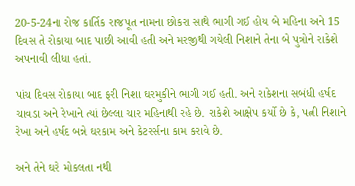20-5-24ના રોજ કાર્તિક રાજપૂત નામના છોકરા સાથે ભાગી ગઈ હોય બે મહિના અને 15 દિવસ તે રોકાયા બાદ પાછી આવી હતી અને મરજીથી ગયેલી નિશાને તેના બે પુત્રોને રાકેશે અપનાવી લીધા હતાં.

પાંચ દિવસ રોકાયા બાદ ફરી નિશા ઘરમુકીને ભાગી ગઈ હતી. અને રાકેશના સબંધી હર્ષદ ચાવડા અને રેખાને ત્યાં છેલ્લા ચાર મહિનાથી રહે છે. રાકેશે આક્ષેપ કર્યો છે કે, પત્ની નિશાને રેખા અને હર્ષદ બન્ને ઘરકામ અને કેટરર્સના કામ કરાવે છે.

અને તેને ઘરે મોકલતા નથી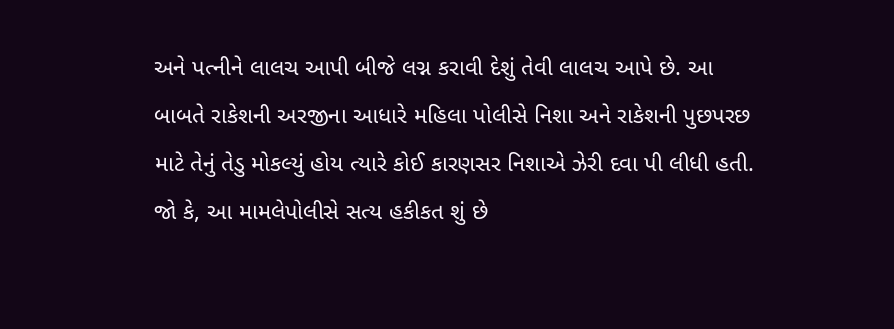અને પત્નીને લાલચ આપી બીજે લગ્ન કરાવી દેશું તેવી લાલચ આપે છે. આ બાબતે રાકેશની અરજીના આધારે મહિલા પોલીસે નિશા અને રાકેશની પુછપરછ માટે તેનું તેડુ મોકલ્યું હોય ત્યારે કોઈ કારણસર નિશાએ ઝેરી દવા પી લીધી હતી. જો કે, આ મામલેપોલીસે સત્ય હકીકત શું છે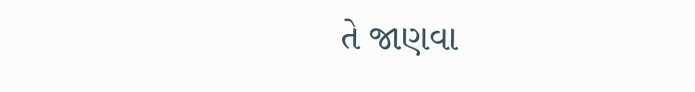તે જાણવા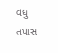વધુ તપાસ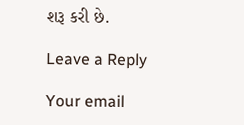શરૂ કરી છે.

Leave a Reply

Your email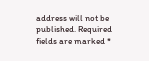address will not be published. Required fields are marked *